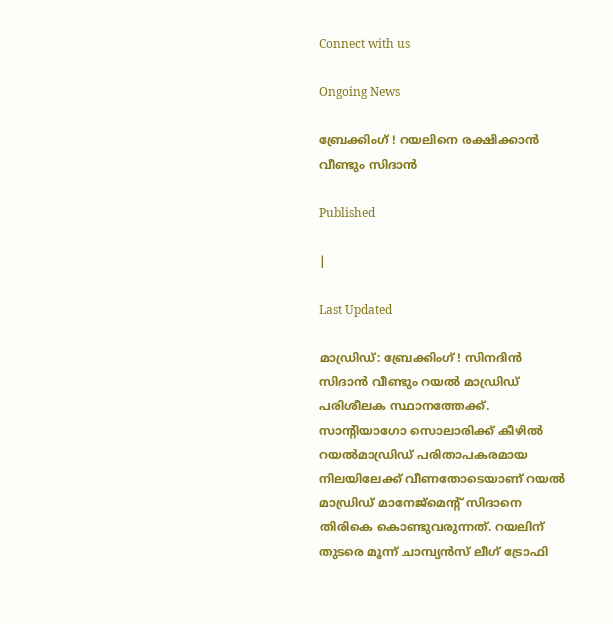Connect with us

Ongoing News

ബ്രേക്കിംഗ് ! റയലിനെ രക്ഷിക്കാന്‍ വീണ്ടും സിദാന്‍

Published

|

Last Updated

മാഡ്രിഡ്: ബ്രേക്കിംഗ് ! സിനദിന്‍ സിദാന്‍ വീണ്ടും റയല്‍ മാഡ്രിഡ് പരിശീലക സ്ഥാനത്തേക്ക്. സാന്റിയാഗോ സൊലാരിക്ക് കീഴില്‍ റയല്‍മാഡ്രിഡ് പരിതാപകരമായ നിലയിലേക്ക് വീണതോടെയാണ് റയല്‍ മാഡ്രിഡ് മാനേജ്‌മെന്റ് സിദാനെ തിരികെ കൊണ്ടുവരുന്നത്. റയലിന് തുടരെ മൂന്ന് ചാമ്പ്യന്‍സ് ലീഗ് ട്രോഫി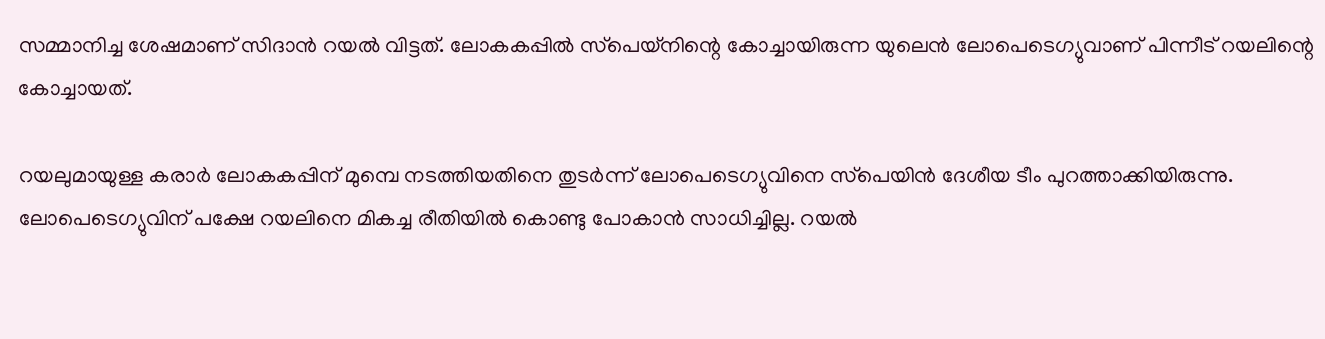സമ്മാനിച്ച ശേഷമാണ് സിദാന്‍ റയല്‍ വിട്ടത്. ലോകകപ്പില്‍ സ്‌പെയ്‌നിന്റെ കോച്ചായിരുന്ന യുലെന്‍ ലോപെടെഗ്യുവാണ് പിന്നീട് റയലിന്റെ കോച്ചായത്.

റയലുമായുള്ള കരാര്‍ ലോകകപ്പിന് മുമ്പെ നടത്തിയതിനെ തുടര്‍ന്ന് ലോപെടെഗ്യുവിനെ സ്‌പെയിന്‍ ദേശീയ ടീം പുറത്താക്കിയിരുന്നു. ലോപെടെഗ്യുവിന് പക്ഷേ റയലിനെ മികച്ച രീതിയില്‍ കൊണ്ടു പോകാന്‍ സാധിച്ചില്ല. റയല്‍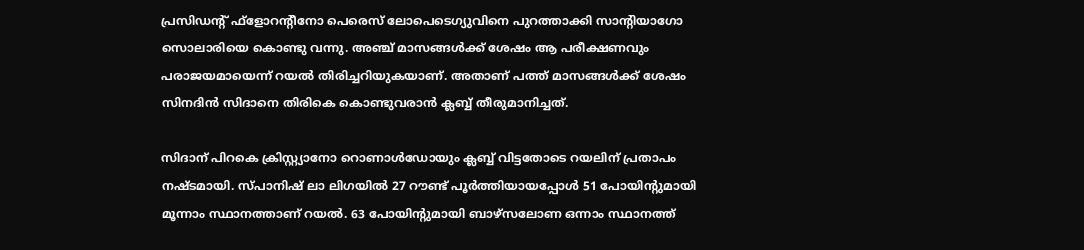പ്രസിഡന്റ് ഫ്‌ളോറന്റീനോ പെരെസ് ലോപെടെഗ്യുവിനെ പുറത്താക്കി സാന്റിയാഗോ സൊലാരിയെ കൊണ്ടു വന്നു. അഞ്ച് മാസങ്ങള്‍ക്ക് ശേഷം ആ പരീക്ഷണവും പരാജയമായെന്ന് റയല്‍ തിരിച്ചറിയുകയാണ്. അതാണ് പത്ത് മാസങ്ങള്‍ക്ക് ശേഷം സിനദിന്‍ സിദാനെ തിരികെ കൊണ്ടുവരാന്‍ ക്ലബ്ബ് തീരുമാനിച്ചത്.

സിദാന് പിറകെ ക്രിസ്റ്റ്യാനോ റൊണാള്‍ഡോയും ക്ലബ്ബ് വിട്ടതോടെ റയലിന് പ്രതാപം നഷ്ടമായി. സ്പാനിഷ് ലാ ലിഗയില്‍ 27 റൗണ്ട് പൂര്‍ത്തിയായപ്പോള്‍ 51 പോയിന്റുമായി മൂന്നാം സ്ഥാനത്താണ് റയല്‍. 63 പോയിന്റുമായി ബാഴ്‌സലോണ ഒന്നാം സ്ഥാനത്ത്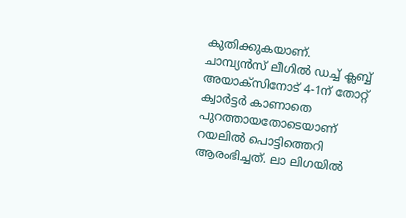കുതിക്കുകയാണ്.
ചാമ്പ്യന്‍സ് ലീഗില്‍ ഡച്ച് ക്ലബ്ബ് അയാക്‌സിനോട് 4-1ന് തോറ്റ് ക്വാര്‍ട്ടര്‍ കാണാതെ പുറത്തായതോടെയാണ് റയലില്‍ പൊട്ടിത്തെറി ആരംഭിച്ചത്. ലാ ലിഗയില്‍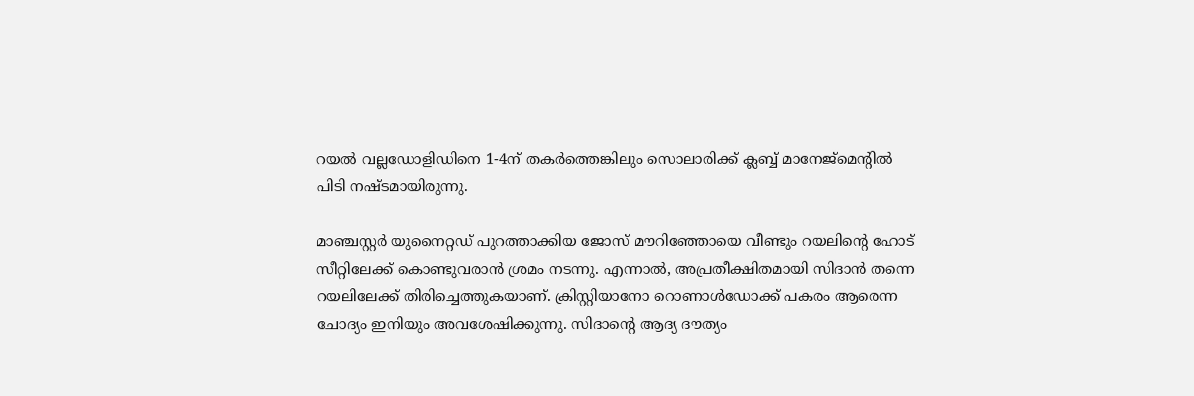റയല്‍ വല്ലഡോളിഡിനെ 1-4ന് തകര്‍ത്തെങ്കിലും സൊലാരിക്ക് ക്ലബ്ബ് മാനേജ്‌മെന്റില്‍ പിടി നഷ്ടമായിരുന്നു.

മാഞ്ചസ്റ്റര്‍ യുനൈറ്റഡ് പുറത്താക്കിയ ജോസ് മൗറിഞ്ഞോയെ വീണ്ടും റയലിന്റെ ഹോട് സീറ്റിലേക്ക് കൊണ്ടുവരാന്‍ ശ്രമം നടന്നു. എന്നാല്‍, അപ്രതീക്ഷിതമായി സിദാന്‍ തന്നെ റയലിലേക്ക് തിരിച്ചെത്തുകയാണ്. ക്രിസ്റ്റിയാനോ റൊണാള്‍ഡോക്ക് പകരം ആരെന്ന ചോദ്യം ഇനിയും അവശേഷിക്കുന്നു. സിദാന്റെ ആദ്യ ദൗത്യം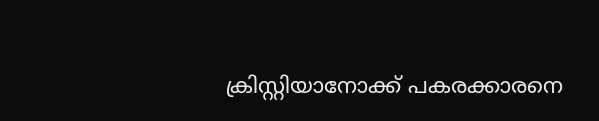ക്രിസ്റ്റിയാനോക്ക് പകരക്കാരനെ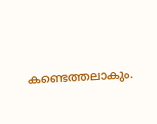കണ്ടെത്തലാകും.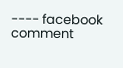---- facebook comment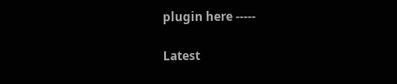plugin here -----

Latest